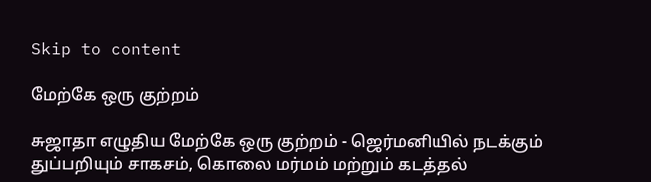Skip to content

மேற்கே ஒரு குற்றம்

சுஜாதா எழுதிய மேற்கே ஒரு குற்றம் - ஜெர்மனியில் நடக்கும் துப்பறியும் சாகசம், கொலை மர்மம் மற்றும் கடத்தல்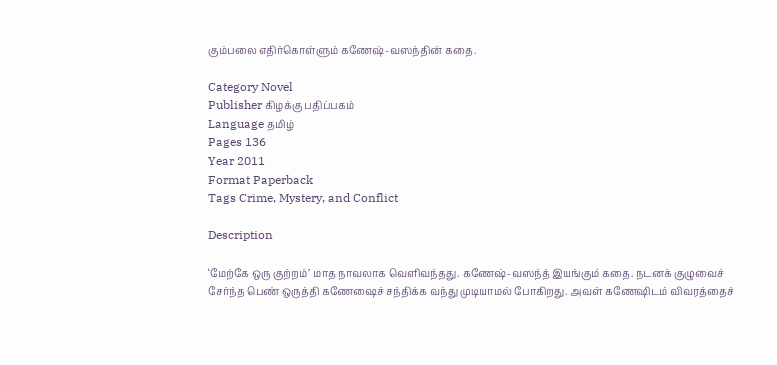கும்பலை எதிர்கொள்ளும் கணேஷ்-வஸந்தின் கதை.

Category Novel
Publisher கிழக்கு பதிப்பகம்
Language தமிழ்
Pages 136
Year 2011
Format Paperback
Tags Crime, Mystery, and Conflict

Description

‘மேற்கே ஒரு குற்றம்’ மாத நாவலாக வெளிவந்தது. கணேஷ்-வஸந்த் இயங்கும் கதை. நடனக் குழுவைச் சேர்ந்த பெண் ஒருத்தி கணேஷைச் சந்திக்க வந்து முடியாமல் போகிறது. அவள் கணேஷிடம் விவரத்தைச்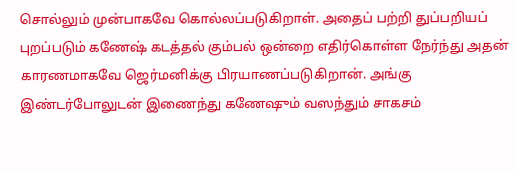சொல்லும் முன்பாகவே கொல்லப்படுகிறாள். அதைப் பற்றி துப்பறியப் புறப்படும் கணேஷ் கடத்தல் கும்பல் ஒன்றை எதிர்கொள்ள நேர்ந்து அதன் காரணமாகவே ஜெர்மனிக்கு பிரயாணப்படுகிறான். அங்கு இண்டர்போலுடன் இணைந்து கணேஷும் வஸந்தும் சாகசம்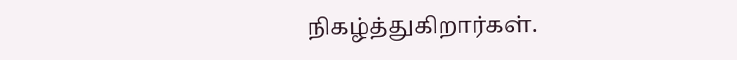நிகழ்த்துகிறார்கள்.